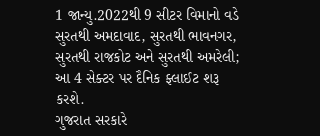1 જાન્યુ.2022થી 9 સીટર વિમાનો વડે સુરતથી અમદાવાદ, સુરતથી ભાવનગર, સુરતથી રાજકોટ અને સુરતથી અમરેલી; આ 4 સેક્ટર પર દૈનિક ફ્લાઈટ શરૂ કરશે.
ગુજરાત સરકારે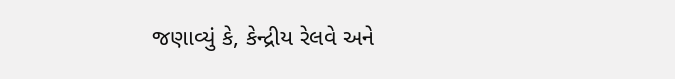જણાવ્યું કે, કેન્દ્રીય રેલવે અને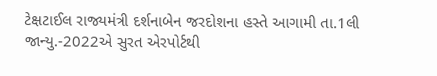ટેક્ષટાઈલ રાજ્યમંત્રી દર્શનાબેન જરદોશના હસ્તે આગામી તા.1લી જાન્યુ.-2022એ સુરત એરપોર્ટથી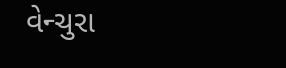વેન્ચુરા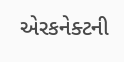એરકનેક્ટની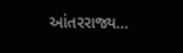આંતરરાજ્ય…